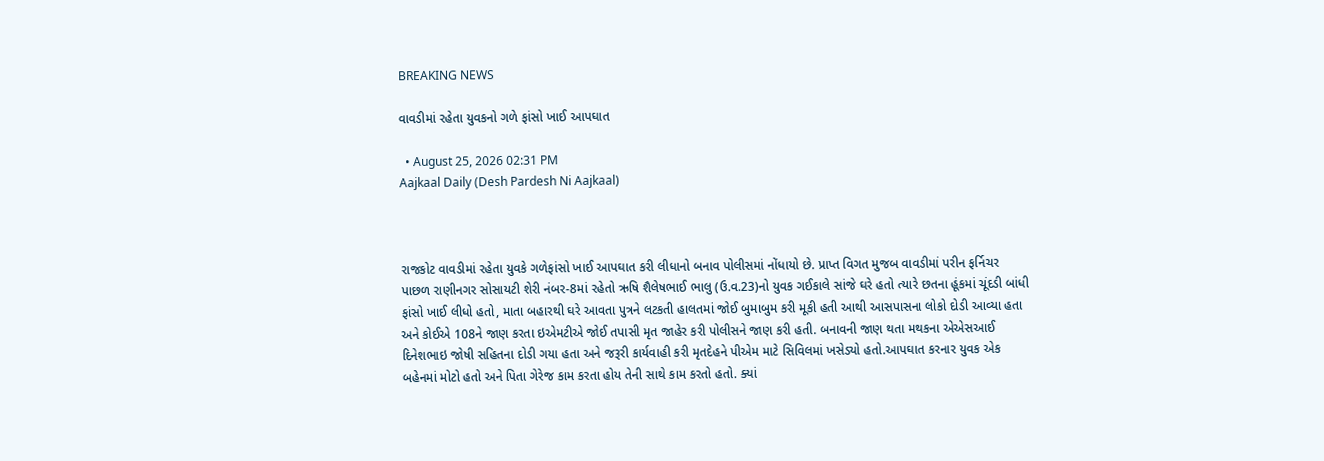BREAKING NEWS

વાવડીમાં રહેતા યુવકનો ગળે ફાંસો ખાઈ આપઘાત

  • August 25, 2026 02:31 PM
Aajkaal Daily (Desh Pardesh Ni Aajkaal)



રાજકોટ વાવડીમાં રહેતા યુવકે ગળેફાંસો ખાઈ આપઘાત કરી લીધાનો બનાવ પોલીસમાં નોંધાયો છે. પ્રાપ્ત વિગત મુજબ વાવડીમાં પરીન ફર્નિચર પાછળ રાણીનગર સોસાયટી શેરી નંબર-8માં રહેતો ઋષિ શૈલેષભાઈ ભાલુ (ઉ.વ.23)નો યુવક ગઈકાલે સાંજે ઘરે હતો ત્યારે છતના હૂંકમાં ચૂંદડી બાંધી ફાંસો ખાઈ લીધો હતો, માતા બહારથી ઘરે આવતા પુત્રને લટકતી હાલતમાં જોઈ બુમાબુમ કરી મૂકી હતી આથી આસપાસના લોકો દોડી આવ્યા હતા અને કોઈએ 108ને જાણ કરતા ઇએમટીએ જોઈ તપાસી મૃત જાહેર કરી પોલીસને જાણ કરી હતી. બનાવની જાણ થતા મથકના એએસઆઈ દિનેશભાઇ જોષી સહિતના દોડી ગયા હતા અને જરૂરી કાર્યવાહી કરી મૃતદેહને પીએમ માટે સિવિલમાં ખસેડ્યો હતો.આપઘાત કરનાર યુવક એક બહેનમાં મોટો હતો અને પિતા ગેરેજ કામ કરતા હોય તેની સાથે કામ કરતો હતો. ક્યાં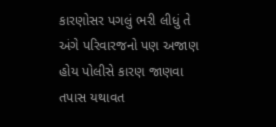કારણોસર પગલું ભરી લીધું તે અંગે પરિવારજનો પણ અજાણ હોય પોલીસે કારણ જાણવા તપાસ યથાવત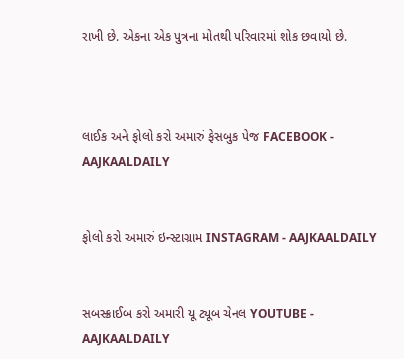રાખી છે. એકના એક પુત્રના મોતથી પરિવારમાં શોક છવાયો છે.



લાઈક અને ફોલો કરો અમારું ફેસબુક પેજ FACEBOOK - AAJKAALDAILY


ફોલો કરો અમારું ઇન્સ્ટાગ્રામ INSTAGRAM - AAJKAALDAILY


સબસ્ક્રાઈબ કરો અમારી યૂ ટ્યૂબ ચેનલ YOUTUBE - AAJKAALDAILY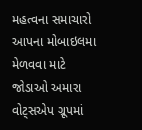મહત્વના સમાચારો આપના મોબાઇલમા મેળવવા માટે જોડાઓ અમારા વોટ્સએપ ગ્રૂપમાં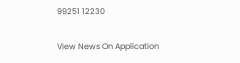99251 12230

View News On Application